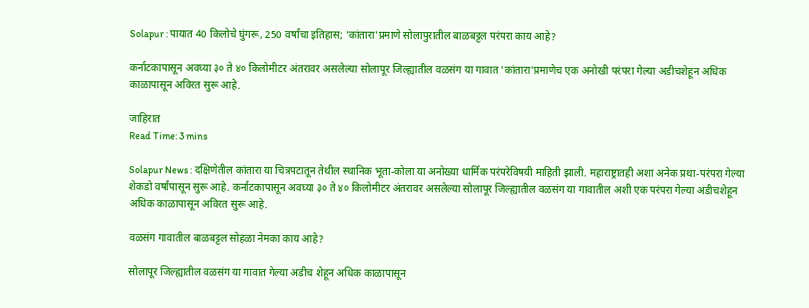Solapur : पायात 40 किलोचे घुंगरू, 250 वर्षांचा इतिहास; 'कांतारा'प्रमाणे सोलापुरातील बाळबट्टल परंपरा काय आहे?

कर्नाटकापासून अवघ्या ३० ते ४० किलोमीटर अंतरावर असलेल्या सोलापूर जिल्ह्यातील वळसंग या गावात 'कांतारा'प्रमाणेच एक अनोखी परंपरा गेल्या अडीचशेहून अधिक काळापासून अविरत सुरू आहे.

जाहिरात
Read Time: 3 mins

Solapur News : दक्षिणेतील कांतारा या चित्रपटातून तेथील स्थानिक भूता-कोला या अनोख्या धार्मिक परंपरेविषयी माहिती झाली. महाराष्ट्रातही अशा अनेक प्रथा-परंपरा गेल्या शेकडो वर्षांपासून सुरू आहे. कर्नाटकापासून अवघ्या ३० ते ४० किलोमीटर अंतरावर असलेल्या सोलापूर जिल्ह्यातील वळसंग या गावातील अशी एक परंपरा गेल्या अडीचशेहून अधिक काळापासून अविरत सुरू आहे.

वळसंग गावातील बाळबट्टल सोहळा नेमका काय आहे?

सोलापूर जिल्ह्यातील वळसंग या गावात गेल्या अडीच शेहून अधिक काळापासून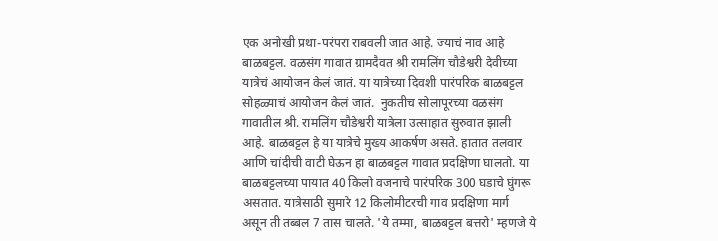एक अनोखी प्रथा-परंपरा राबवली जात आहे. ज्याचं नाव आहे बाळबट्टल. वळसंग गावात ग्रामदैवत श्री रामलिंग चौडेश्वरी देवीच्या यात्रेचं आयोजन केलं जातं. या यात्रेच्या दिवशी पारंपरिक बाळबट्टल सोहळ्याचं आयोजन केलं जातं.  नुकतीच सोलापूरच्या वळसंग गावातील श्री. रामलिंग चौडेश्वरी यात्रेला उत्साहात सुरुवात झाली आहे. बाळबट्टल हे या यात्रेचे मुख्य आकर्षण असते. हातात तलवार आणि चांदीची वाटी घेऊन हा बाळबट्टल गावात प्रदक्षिणा घालतो. या बाळबट्टलच्या पायात 40 किलो वजनाचे पारंपरिक 300 घडाचे घुंगरू असतात. यात्रेसाठी सुमारे 12 किलोमीटरची गाव प्रदक्षिणा मार्ग असून ती तब्बल 7 तास चालते. 'ये तम्मा, बाळबट्टल बत्तरो' म्हणजे ये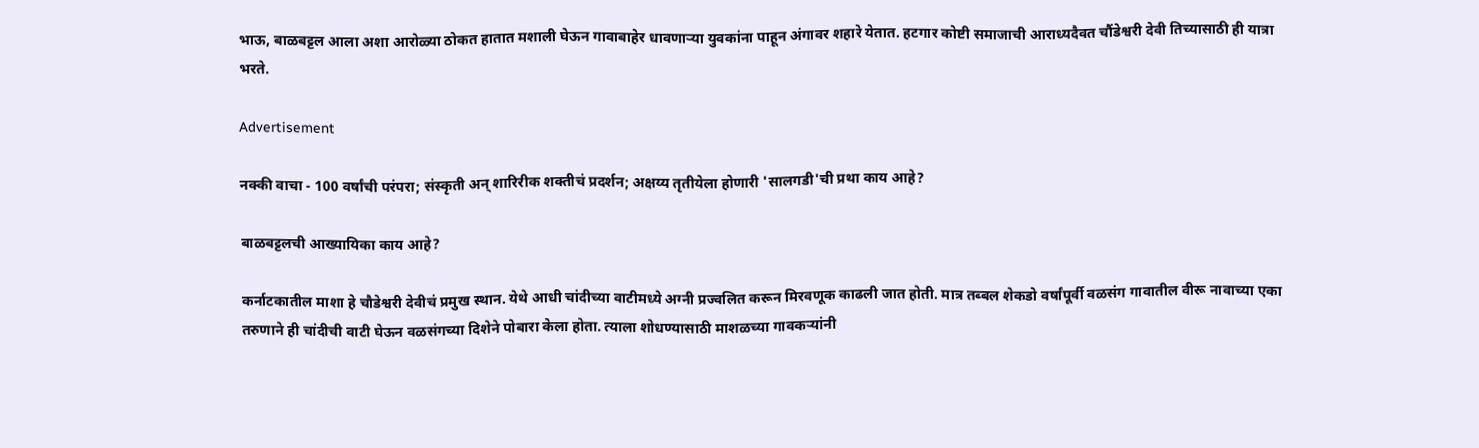भाऊ, बाळबट्टल आला अशा आरोळ्या ठोकत हातात मशाली घेऊन गावाबाहेर धावणाऱ्या युवकांना पाहून अंगावर शहारे येतात. हटगार कोष्टी समाजाची आराध्यदैवत चौंडेश्वरी देवी तिच्यासाठी ही यात्रा भरते.

Advertisement

नक्की वाचा - 100 वर्षांची परंपरा; संस्कृती अन् शारिरीक शक्तीचं प्रदर्शन; अक्षय्य तृतीयेला होणारी 'सालगडी'ची प्रथा काय आहे?

बाळबट्टलची आख्यायिका काय आहे?

कर्नाटकातील माशा हे चौडेश्वरी देवीचं प्रमुख स्थान. येथे आधी चांदीच्या वाटीमध्ये अग्नी प्रज्वलित करून मिरवणूक काढली जात होती. मात्र तब्बल शेकडो वर्षांपूर्वी वळसंग गावातील वीरू नावाच्या एका तरुणाने ही चांदीची वाटी घेऊन वळसंगच्या दिशेने पोबारा केला होता. त्याला शोधण्यासाठी माशळच्या गावकऱ्यांनी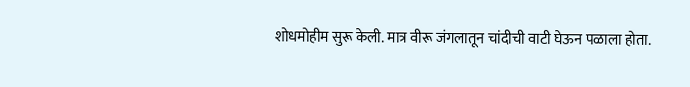शोधमोहीम सुरू केली. मात्र वीरू जंगलातून चांदीची वाटी घेऊन पळाला होता.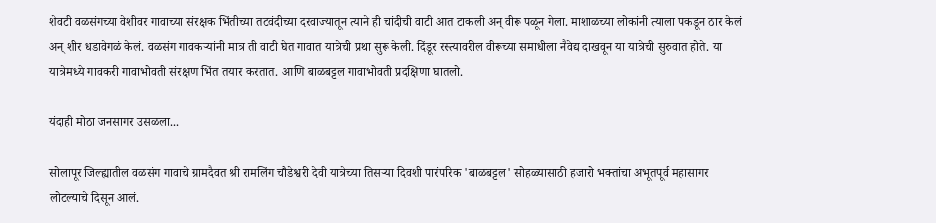शेवटी वळसंगच्या वेशीवर गावाच्या संरक्षक भिंतीच्या तटवंदीच्या दरवाज्यातून त्याने ही चांदीची वाटी आत टाकली अन् वीरू पळून गेला. माशाळच्या लोकांनी त्याला पकडून ठार केलं अन् शीर धडावेगळं केलं. वळसंग गावकऱ्यांनी मात्र ती वाटी घेत गावात यात्रेची प्रथा सुरू केली. दिंडूर रस्त्यावरील वीरूच्या समाधीला नैवेद्य दाखवून या यात्रेची सुरुवात होते. या यात्रेमध्ये गावकरी गावाभोवती संरक्षण भिंत तयार करतात. आणि बाळबट्टल गावाभोवती प्रदक्षिणा घातलो.

यंदाही मोठा जनसागर उसळला...

सोलापूर जिल्ह्यातील वळसंग गावाचे ग्रामदैवत श्री रामलिंग चौडेश्वरी देवी यात्रेच्या तिसऱ्या दिवशी पारंपरिक 'बाळबट्टल' सोहळ्यासाठी हजारो भक्तांचा अभूतपूर्व महासागर लोटल्याचे दिसून आलं.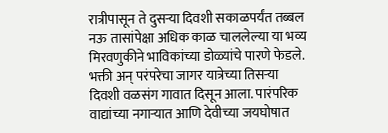रात्रीपासून ते दुसऱ्या दिवशी सकाळपर्यंत तब्बल नऊ तासांपेक्षा अधिक काळ चाललेल्या या भव्य मिरवणुकीने भाविकांच्या डोळ्यांचे पारणे फेडले. भक्ती अन् परंपरेचा जागर यात्रेच्या तिसऱ्या दिवशी वळसंग गावात दिसून आला. पारंपरिक वाद्यांच्या नगाऱ्यात आणि देवीच्या जयघोषात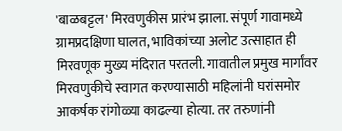'बाळबट्टल' मिरवणुकीस प्रारंभ झाला. संपूर्ण गावामध्ये ग्रामप्रदक्षिणा घालत, भाविकांच्या अलोट उत्साहात ही मिरवणूक मुख्य मंदिरात परतली. गावातील प्रमुख मार्गांवर मिरवणुकीचे स्वागत करण्यासाठी महिलांनी घरांसमोर आकर्षक रांगोळ्या काढल्या होत्या. तर तरुणांनी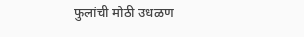फुलांची मोठी उधळण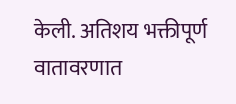केली. अतिशय भक्तीपूर्ण वातावरणात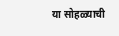या सोहळ्याची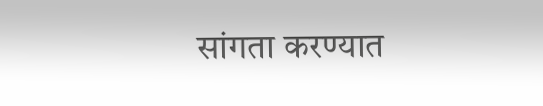सांगता करण्यात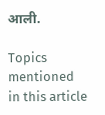आली.

Topics mentioned in this article